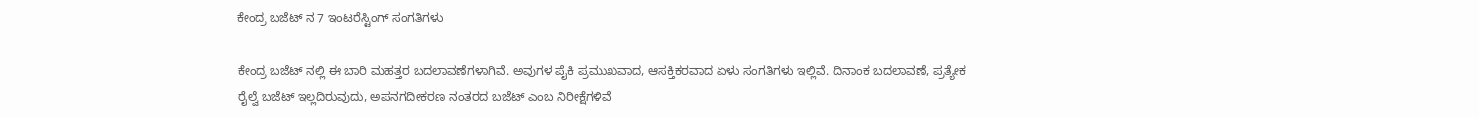ಕೇಂದ್ರ ಬಜೆಟ್ ನ 7 ಇಂಟರೆಸ್ಟಿಂಗ್ ಸಂಗತಿಗಳು

ಕೇಂದ್ರ ಬಜೆಟ್ ನಲ್ಲಿ ಈ ಬಾರಿ ಮಹತ್ತರ ಬದಲಾವಣೆಗಳಾಗಿವೆ. ಅವುಗಳ ಪೈಕಿ ಪ್ರಮುಖವಾದ, ಆಸಕ್ತಿಕರವಾದ ಏಳು ಸಂಗತಿಗಳು ಇಲ್ಲಿವೆ. ದಿನಾಂಕ ಬದಲಾವಣೆ, ಪ್ರತ್ಯೇಕ ರೈಲ್ವೆ ಬಜೆಟ್ ಇಲ್ಲದಿರುವುದು, ಅಪನಗದೀಕರಣ ನಂತರದ ಬಜೆಟ್ ಎಂಬ ನಿರೀಕ್ಷೆಗಳಿವೆ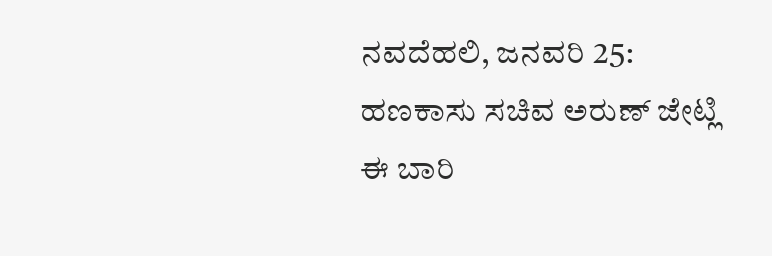ನವದೆಹಲಿ, ಜನವರಿ 25: ಹಣಕಾಸು ಸಚಿವ ಅರುಣ್ ಜೇಟ್ಲಿ ಈ ಬಾರಿ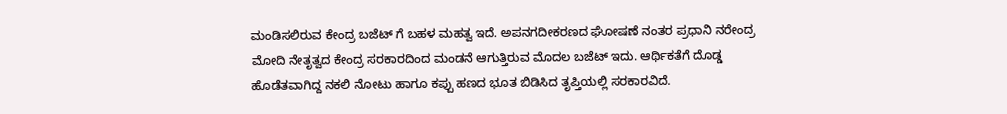ಮಂಡಿಸಲಿರುವ ಕೇಂದ್ರ ಬಜೆಟ್ ಗೆ ಬಹಳ ಮಹತ್ವ ಇದೆ. ಅಪನಗದೀಕರಣದ ಘೋಷಣೆ ನಂತರ ಪ್ರಧಾನಿ ನರೇಂದ್ರ ಮೋದಿ ನೇತೃತ್ವದ ಕೇಂದ್ರ ಸರಕಾರದಿಂದ ಮಂಡನೆ ಆಗುತ್ತಿರುವ ಮೊದಲ ಬಜೆಟ್ ಇದು. ಆರ್ಥಿಕತೆಗೆ ದೊಡ್ಡ ಹೊಡೆತವಾಗಿದ್ದ ನಕಲಿ ನೋಟು ಹಾಗೂ ಕಪ್ಪು ಹಣದ ಭೂತ ಬಿಡಿಸಿದ ತೃಪ್ತಿಯಲ್ಲಿ ಸರಕಾರವಿದೆ.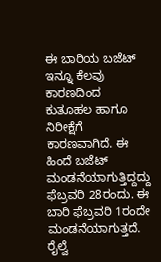ಈ ಬಾರಿಯ ಬಜೆಟ್ ಇನ್ನೂ ಕೆಲವು ಕಾರಣದಿಂದ ಕುತೂಹಲ ಹಾಗೂ ನಿರೀಕ್ಷೆಗೆ ಕಾರಣವಾಗಿದೆ. ಈ ಹಿಂದೆ ಬಜೆಟ್ ಮಂಡನೆಯಾಗುತ್ತಿದ್ದದ್ದು ಫೆಬ್ರವರಿ 28ರಂದು. ಈ ಬಾರಿ ಫೆಬ್ರವರಿ 1ರಂದೇ ಮಂಡನೆಯಾಗುತ್ತದೆ. ರೈಲ್ವೆ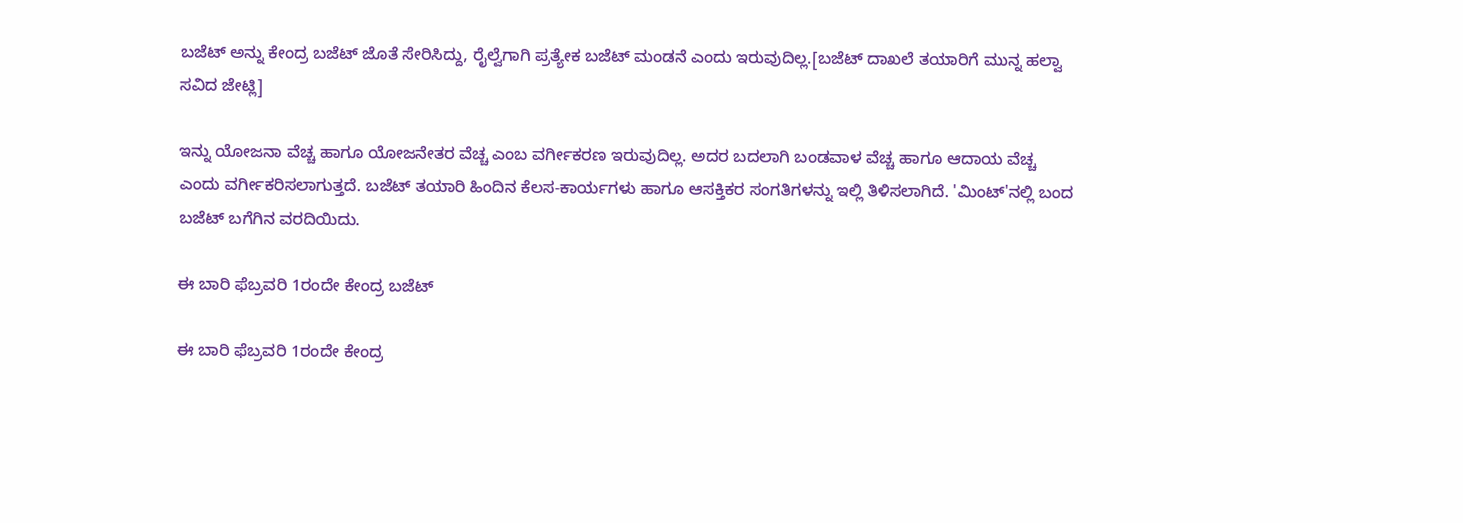ಬಜೆಟ್ ಅನ್ನು ಕೇಂದ್ರ ಬಜೆಟ್ ಜೊತೆ ಸೇರಿಸಿದ್ದು, ರೈಲ್ವೆಗಾಗಿ ಪ್ರತ್ಯೇಕ ಬಜೆಟ್ ಮಂಡನೆ ಎಂದು ಇರುವುದಿಲ್ಲ.[ಬಜೆಟ್ ದಾಖಲೆ ತಯಾರಿಗೆ ಮುನ್ನ ಹಲ್ವಾ ಸವಿದ ಜೇಟ್ಲಿ]

ಇನ್ನು ಯೋಜನಾ ವೆಚ್ಚ ಹಾಗೂ ಯೋಜನೇತರ ವೆಚ್ಚ ಎಂಬ ವರ್ಗೀಕರಣ ಇರುವುದಿಲ್ಲ. ಅದರ ಬದಲಾಗಿ ಬಂಡವಾಳ ವೆಚ್ಚ ಹಾಗೂ ಆದಾಯ ವೆಚ್ಚ ಎಂದು ವರ್ಗೀಕರಿಸಲಾಗುತ್ತದೆ. ಬಜೆಟ್ ತಯಾರಿ ಹಿಂದಿನ ಕೆಲಸ-ಕಾರ್ಯಗಳು ಹಾಗೂ ಆಸಕ್ತಿಕರ ಸಂಗತಿಗಳನ್ನು ಇಲ್ಲಿ ತಿಳಿಸಲಾಗಿದೆ. 'ಮಿಂಟ್'ನಲ್ಲಿ ಬಂದ ಬಜೆಟ್ ಬಗೆಗಿನ ವರದಿಯಿದು.

ಈ ಬಾರಿ ಫೆಬ್ರವರಿ 1ರಂದೇ ಕೇಂದ್ರ ಬಜೆಟ್

ಈ ಬಾರಿ ಫೆಬ್ರವರಿ 1ರಂದೇ ಕೇಂದ್ರ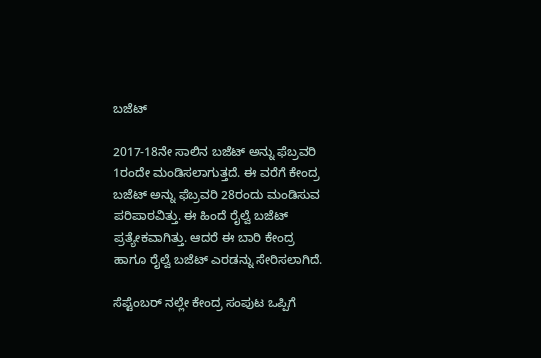ಬಜೆಟ್

2017-18ನೇ ಸಾಲಿನ ಬಜೆಟ್ ಅನ್ನು ಫೆಬ್ರವರಿ 1ರಂದೇ ಮಂಡಿಸಲಾಗುತ್ತದೆ. ಈ ವರೆಗೆ ಕೇಂದ್ರ ಬಜೆಟ್ ಅನ್ನು ಫೆಬ್ರವರಿ 28ರಂದು ಮಂಡಿಸುವ ಪರಿಪಾಠವಿತ್ತು. ಈ ಹಿಂದೆ ರೈಲ್ವೆ ಬಜೆಟ್ ಪ್ರತ್ಯೇಕವಾಗಿತ್ತು. ಆದರೆ ಈ ಬಾರಿ ಕೇಂದ್ರ ಹಾಗೂ ರೈಲ್ವೆ ಬಜೆಟ್ ಎರಡನ್ನು ಸೇರಿಸಲಾಗಿದೆ.

ಸೆಪ್ಟೆಂಬರ್ ನಲ್ಲೇ ಕೇಂದ್ರ ಸಂಪುಟ ಒಪ್ಪಿಗೆ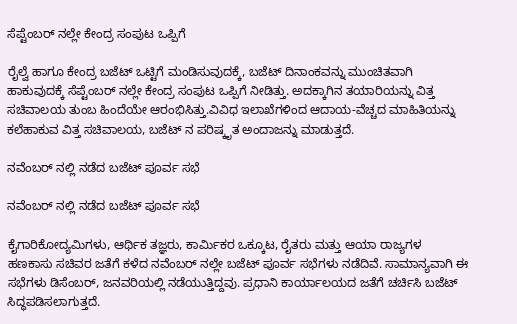ಸೆಪ್ಟೆಂಬರ್ ನಲ್ಲೇ ಕೇಂದ್ರ ಸಂಪುಟ ಒಪ್ಪಿಗೆ

ರೈಲ್ವೆ ಹಾಗೂ ಕೇಂದ್ರ ಬಜೆಟ್ ಒಟ್ಟಿಗೆ ಮಂಡಿಸುವುದಕ್ಕೆ, ಬಜೆಟ್ ದಿನಾಂಕವನ್ನು ಮುಂಚಿತವಾಗಿ ಹಾಕುವುದಕ್ಕೆ ಸೆಪ್ಟೆಂಬರ್ ನಲ್ಲೇ ಕೇಂದ್ರ ಸಂಪುಟ ಒಪ್ಪಿಗೆ ನೀಡಿತ್ತು. ಅದಕ್ಕಾಗಿನ ತಯಾರಿಯನ್ನು ವಿತ್ತ ಸಚಿವಾಲಯ ತುಂಬ ಹಿಂದೆಯೇ ಆರಂಭಿಸಿತ್ತು.ವಿವಿಧ ಇಲಾಖೆಗಳಿಂದ ಆದಾಯ-ವೆಚ್ಚದ ಮಾಹಿತಿಯನ್ನು ಕಲೆಹಾಕುವ ವಿತ್ತ ಸಚಿವಾಲಯ, ಬಜೆಟ್ ನ ಪರಿಷ್ಕೃತ ಅಂದಾಜನ್ನು ಮಾಡುತ್ತದೆ.

ನವೆಂಬರ್ ನಲ್ಲಿ ನಡೆದ ಬಜೆಟ್ ಪೂರ್ವ ಸಭೆ

ನವೆಂಬರ್ ನಲ್ಲಿ ನಡೆದ ಬಜೆಟ್ ಪೂರ್ವ ಸಭೆ

ಕೈಗಾರಿಕೋದ್ಯಮಿಗಳು, ಆರ್ಥಿಕ ತಜ್ಞರು, ಕಾರ್ಮಿಕರ ಒಕ್ಕೂಟ, ರೈತರು ಮತ್ತು ಆಯಾ ರಾಜ್ಯಗಳ ಹಣಕಾಸು ಸಚಿವರ ಜತೆಗೆ ಕಳೆದ ನವೆಂಬರ್ ನಲ್ಲೇ ಬಜೆಟ್ ಪೂರ್ವ ಸಭೆಗಳು ನಡೆದಿವೆ. ಸಾಮಾನ್ಯವಾಗಿ ಈ ಸಭೆಗಳು ಡಿಸೆಂಬರ್, ಜನವರಿಯಲ್ಲಿ ನಡೆಯುತ್ತಿದ್ದವು. ಪ್ರಧಾನಿ ಕಾರ್ಯಾಲಯದ ಜತೆಗೆ ಚರ್ಚಿಸಿ ಬಜೆಟ್ ಸಿದ್ಧಪಡಿಸಲಾಗುತ್ತದೆ.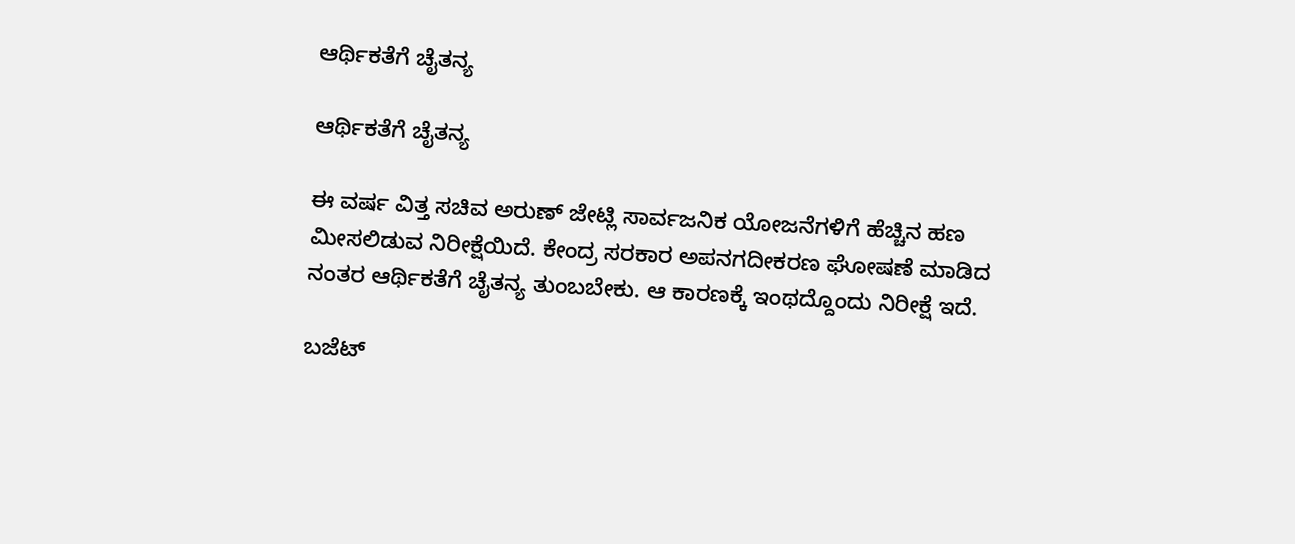ಆರ್ಥಿಕತೆಗೆ ಚೈತನ್ಯ

ಆರ್ಥಿಕತೆಗೆ ಚೈತನ್ಯ

ಈ ವರ್ಷ ವಿತ್ತ ಸಚಿವ ಅರುಣ್ ಜೇಟ್ಲಿ ಸಾರ್ವಜನಿಕ ಯೋಜನೆಗಳಿಗೆ ಹೆಚ್ಚಿನ ಹಣ ಮೀಸಲಿಡುವ ನಿರೀಕ್ಷೆಯಿದೆ. ಕೇಂದ್ರ ಸರಕಾರ ಅಪನಗದೀಕರಣ ಘೋಷಣೆ ಮಾಡಿದ ನಂತರ ಆರ್ಥಿಕತೆಗೆ ಚೈತನ್ಯ ತುಂಬಬೇಕು. ಆ ಕಾರಣಕ್ಕೆ ಇಂಥದ್ದೊಂದು ನಿರೀಕ್ಷೆ ಇದೆ.

ಬಜೆಟ್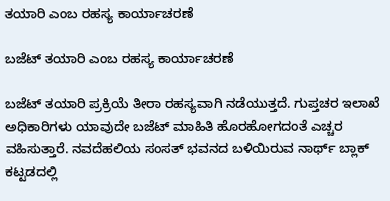ತಯಾರಿ ಎಂಬ ರಹಸ್ಯ ಕಾರ್ಯಾಚರಣೆ

ಬಜೆಟ್ ತಯಾರಿ ಎಂಬ ರಹಸ್ಯ ಕಾರ್ಯಾಚರಣೆ

ಬಜೆಟ್ ತಯಾರಿ ಪ್ರಕ್ರಿಯೆ ತೀರಾ ರಹಸ್ಯವಾಗಿ ನಡೆಯುತ್ತದೆ. ಗುಪ್ತಚರ ಇಲಾಖೆ ಅಧಿಕಾರಿಗಳು ಯಾವುದೇ ಬಜೆಟ್ ಮಾಹಿತಿ ಹೊರಹೋಗದಂತೆ ಎಚ್ಚರ ವಹಿಸುತ್ತಾರೆ. ನವದೆಹಲಿಯ ಸಂಸತ್ ಭವನದ ಬಳಿಯಿರುವ ನಾರ್ಥ್ ಬ್ಲಾಕ್ ಕಟ್ಟಡದಲ್ಲಿ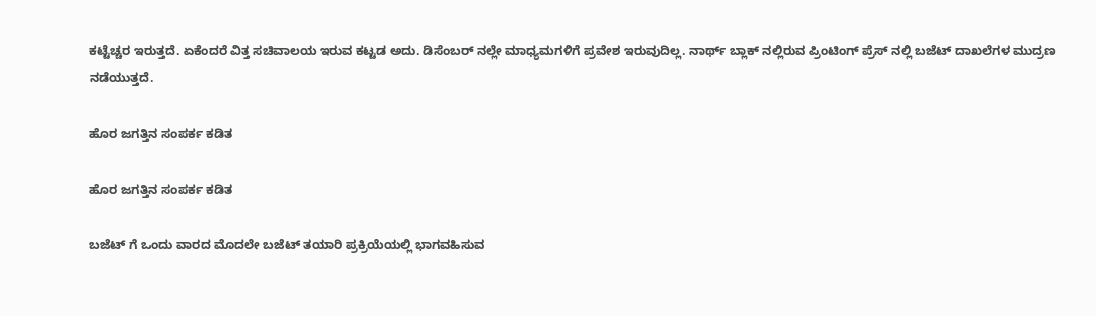ಕಟ್ಟೆಚ್ಚರ ಇರುತ್ತದೆ. ಏಕೆಂದರೆ ವಿತ್ತ ಸಚಿವಾಲಯ ಇರುವ ಕಟ್ಟಡ ಅದು. ಡಿಸೆಂಬರ್ ನಲ್ಲೇ ಮಾಧ್ಯಮಗಳಿಗೆ ಪ್ರವೇಶ ಇರುವುದಿಲ್ಲ. ನಾರ್ಥ್ ಬ್ಲಾಕ್ ನಲ್ಲಿರುವ ಪ್ರಿಂಟಿಂಗ್ ಪ್ರೆಸ್ ನಲ್ಲಿ ಬಜೆಟ್ ದಾಖಲೆಗಳ ಮುದ್ರಣ ನಡೆಯುತ್ತದೆ.

ಹೊರ ಜಗತ್ತಿನ ಸಂಪರ್ಕ ಕಡಿತ

ಹೊರ ಜಗತ್ತಿನ ಸಂಪರ್ಕ ಕಡಿತ

ಬಜೆಟ್ ಗೆ ಒಂದು ವಾರದ ಮೊದಲೇ ಬಜೆಟ್ ತಯಾರಿ ಪ್ರಕ್ರಿಯೆಯಲ್ಲಿ ಭಾಗವಹಿಸುವ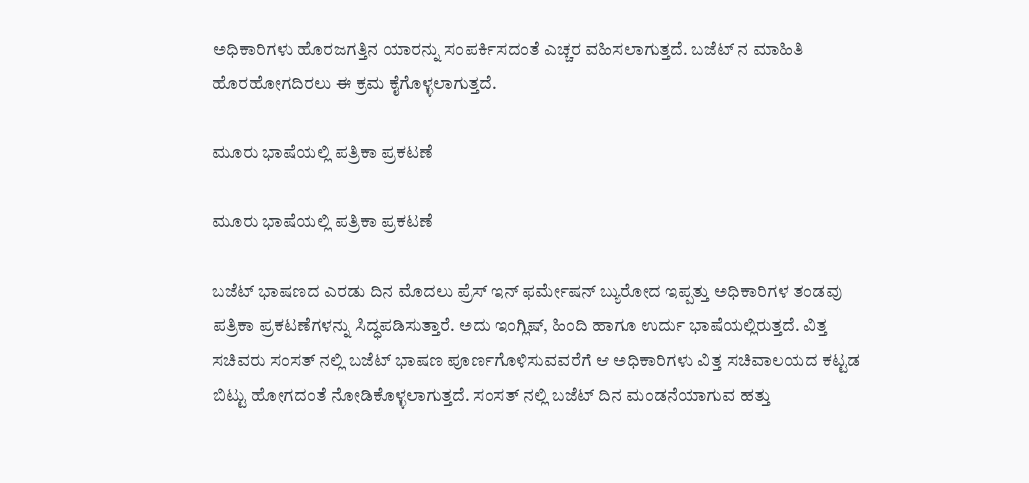ಅಧಿಕಾರಿಗಳು ಹೊರಜಗತ್ತಿನ ಯಾರನ್ನು ಸಂಪರ್ಕಿಸದಂತೆ ಎಚ್ಚರ ವಹಿಸಲಾಗುತ್ತದೆ. ಬಜೆಟ್ ನ ಮಾಹಿತಿ ಹೊರಹೋಗದಿರಲು ಈ ಕ್ರಮ ಕೈಗೊಳ್ಳಲಾಗುತ್ತದೆ.

ಮೂರು ಭಾಷೆಯಲ್ಲಿ ಪತ್ರಿಕಾ ಪ್ರಕಟಣೆ

ಮೂರು ಭಾಷೆಯಲ್ಲಿ ಪತ್ರಿಕಾ ಪ್ರಕಟಣೆ

ಬಜೆಟ್ ಭಾಷಣದ ಎರಡು ದಿನ ಮೊದಲು ಪ್ರೆಸ್ ಇನ್ ಫರ್ಮೇಷನ್ ಬ್ಯುರೋದ ಇಪ್ಪತ್ತು ಅಧಿಕಾರಿಗಳ ತಂಡವು ಪತ್ರಿಕಾ ಪ್ರಕಟಣೆಗಳನ್ನು ಸಿದ್ಧಪಡಿಸುತ್ತಾರೆ. ಅದು ಇಂಗ್ಲಿಷ್, ಹಿಂದಿ ಹಾಗೂ ಉರ್ದು ಭಾಷೆಯಲ್ಲಿರುತ್ತದೆ. ವಿತ್ತ ಸಚಿವರು ಸಂಸತ್ ನಲ್ಲಿ ಬಜೆಟ್ ಭಾಷಣ ಪೂರ್ಣಗೊಳಿಸುವವರೆಗೆ ಆ ಅಧಿಕಾರಿಗಳು ವಿತ್ತ ಸಚಿವಾಲಯದ ಕಟ್ಟಡ ಬಿಟ್ಟು ಹೋಗದಂತೆ ನೋಡಿಕೊಳ್ಳಲಾಗುತ್ತದೆ. ಸಂಸತ್ ನಲ್ಲಿ ಬಜೆಟ್ ದಿನ ಮಂಡನೆಯಾಗುವ ಹತ್ತು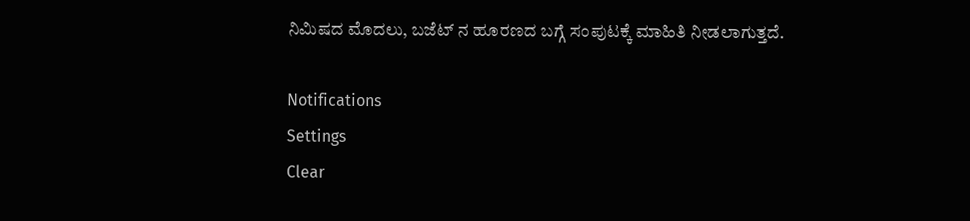ನಿಮಿಷದ ಮೊದಲು, ಬಜೆಟ್ ನ ಹೂರಣದ ಬಗ್ಗೆ ಸಂಪುಟಕ್ಕೆ ಮಾಹಿತಿ ನೀಡಲಾಗುತ್ತದೆ.

Notifications
Settings
Clear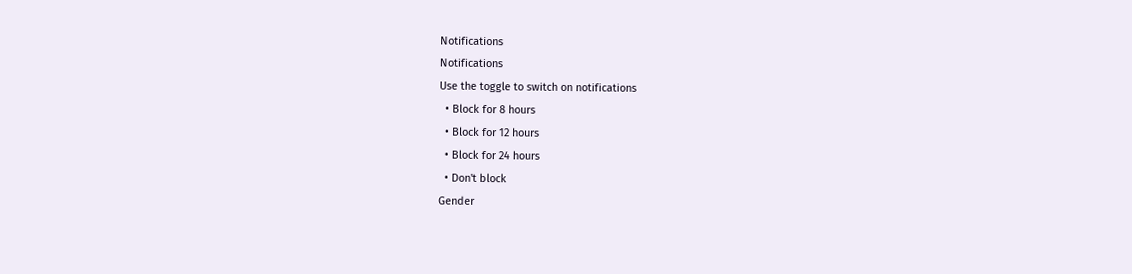Notifications
Notifications
Use the toggle to switch on notifications
  • Block for 8 hours
  • Block for 12 hours
  • Block for 24 hours
  • Don't block
Gender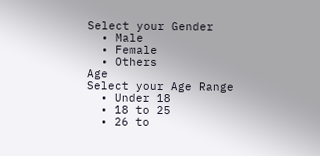Select your Gender
  • Male
  • Female
  • Others
Age
Select your Age Range
  • Under 18
  • 18 to 25
  • 26 to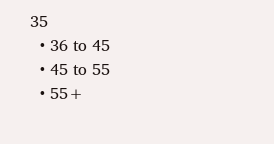35
  • 36 to 45
  • 45 to 55
  • 55+